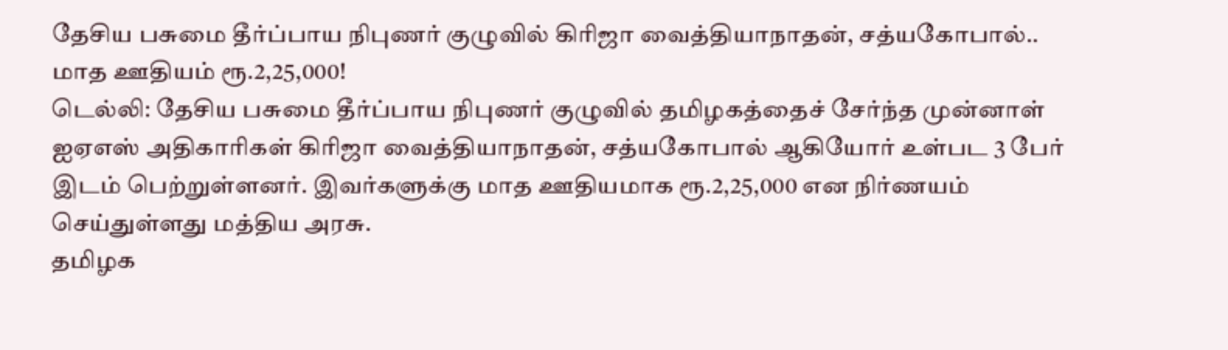தேசிய பசுமை தீர்ப்பாய நிபுணர் குழுவில் கிரிஜா வைத்தியாநாதன், சத்யகோபால்.. மாத ஊதியம் ரூ.2,25,000!
டெல்லி: தேசிய பசுமை தீர்ப்பாய நிபுணர் குழுவில் தமிழகத்தைச் சேர்ந்த முன்னாள் ஐஏஎஸ் அதிகாரிகள் கிரிஜா வைத்தியாநாதன், சத்யகோபால் ஆகியோர் உள்பட 3 பேர் இடம் பெற்றுள்ளனர். இவர்களுக்கு மாத ஊதியமாக ரூ.2,25,000 என நிர்ணயம் செய்துள்ளது மத்திய அரசு.
தமிழக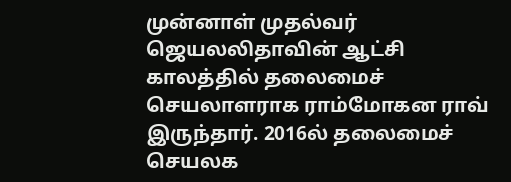முன்னாள் முதல்வர் ஜெயலலிதாவின் ஆட்சி காலத்தில் தலைமைச் செயலாளராக ராம்மோகன ராவ் இருந்தார். 2016ல் தலைமைச் செயலக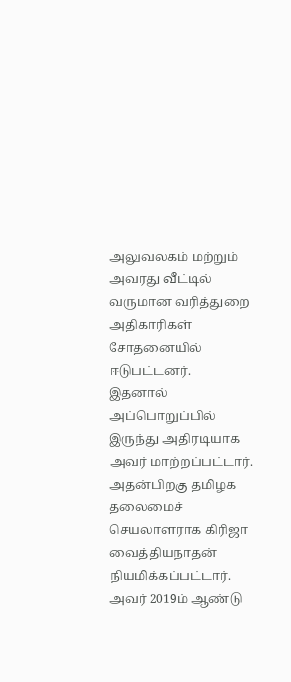அலுவலகம் மற்றும் அவரது வீட்டில் வருமான வரித்துறை அதிகாரிகள் சோதனையில் ஈடுபட்டனர்.
இதனால் அப்பொறுப்பில் இருந்து அதிரடியாக அவர் மாற்றப்பட்டார். அதன்பிறகு தமிழக தலைமைச் செயலாளராக கிரிஜா வைத்தியநாதன் நியமிக்கப்பட்டார். அவர் 2019ம் ஆண்டு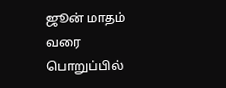ஜூன் மாதம் வரை பொறுப்பில்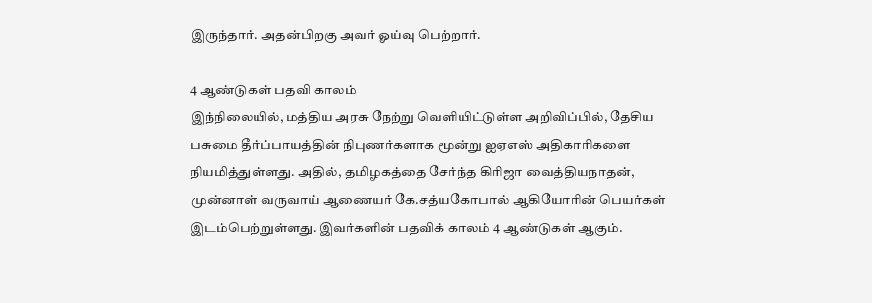இருந்தார். அதன்பிறகு அவர் ஓய்வு பெற்றார்.

4 ஆண்டுகள் பதவி காலம்
இந்நிலையில், மத்திய அரசு நேற்று வெளியிட்டுள்ள அறிவிப்பில், தேசிய பசுமை தீர்ப்பாயத்தின் நிபுணர்களாக மூன்று ஐஏஎஸ் அதிகாரிகளை நியமித்துள்ளது. அதில், தமிழகத்தை சேர்ந்த கிரிஜா வைத்தியநாதன், முன்னாள் வருவாய் ஆணையர் கே.சத்யகோபால் ஆகியோரின் பெயர்கள் இடம்பெற்றுள்ளது. இவர்களின் பதவிக் காலம் 4 ஆண்டுகள் ஆகும்.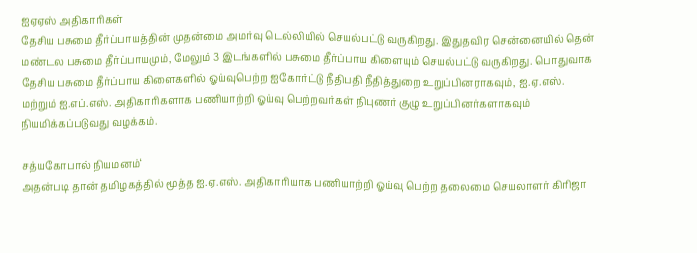ஐஏஏஸ் அதிகாரிகள்
தேசிய பசுமை தீர்ப்பாயத்தின் முதன்மை அமர்வு டெல்லியில் செயல்பட்டு வருகிறது. இதுதவிர சென்னையில் தென் மண்டல பசுமை தீர்ப்பாயமும், மேலும் 3 இடங்களில் பசுமை தீர்ப்பாய கிளையும் செயல்பட்டு வருகிறது. பொதுவாக தேசிய பசுமை தீர்ப்பாய கிளைகளில் ஓய்வுபெற்ற ஐகோர்ட்டு நீதிபதி நீதித்துறை உறுப்பினராகவும், ஐ.ஏ.எஸ். மற்றும் ஐ.எப்.எஸ். அதிகாரிகளாக பணியாற்றி ஓய்வு பெற்றவர்கள் நிபுணர் குழு உறுப்பினர்களாகவும் நியமிக்கப்படுவது வழக்கம்.

சத்யகோபால் நியமனம்‘
அதன்படி தான் தமிழகத்தில் மூத்த ஐ.ஏ.எஸ். அதிகாரியாக பணியாற்றி ஓய்வு பெற்ற தலைமை செயலாளர் கிரிஜா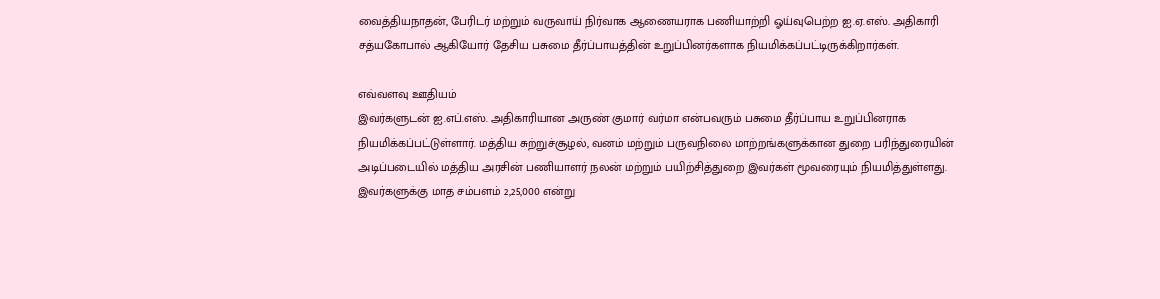வைத்தியநாதன், பேரிடர் மற்றும் வருவாய் நிர்வாக ஆணையராக பணியாற்றி ஓய்வுபெற்ற ஐ.ஏ.எஸ். அதிகாரி சத்யகோபால் ஆகியோர் தேசிய பசுமை தீர்ப்பாயத்தின் உறுப்பினர்களாக நியமிக்கப்பட்டிருக்கிறார்கள்.

எவ்வளவு ஊதியம்
இவர்களுடன் ஐ.எப்.எஸ். அதிகாரியான அருண் குமார் வர்மா என்பவரும் பசுமை தீர்ப்பாய உறுப்பினராக நியமிக்கப்பட்டுள்ளார். மத்திய சுற்றுச்சூழல், வனம் மற்றும் பருவநிலை மாற்றங்களுக்கான துறை பரிந்துரையின் அடிப்படையில் மத்திய அரசின் பணியாளர் நலன் மற்றும் பயிற்சித்துறை இவர்கள் மூவரையும் நியமித்துள்ளது. இவர்களுக்கு மாத சம்பளம் 2,25,000 என்று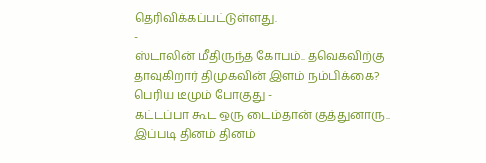தெரிவிக்கப்பட்டுள்ளது.
-
ஸ்டாலின் மீதிருந்த கோபம்.. தவெகவிற்கு தாவுகிறார் திமுகவின் இளம் நம்பிக்கை? பெரிய டீமும் போகுது -
கட்டப்பா கூட ஒரு டைம்தான் குத்துனாரு.. இப்படி தினம் தினம்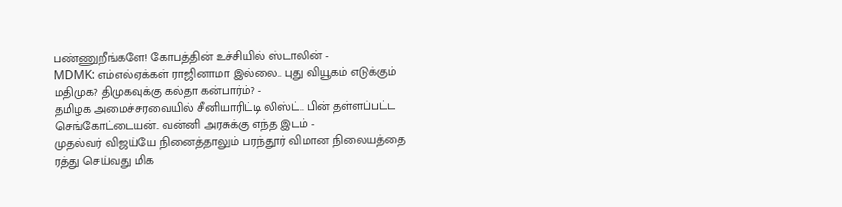பண்ணுறீங்களே! கோபத்தின் உச்சியில் ஸ்டாலின் -
MDMK: எம்எல்ஏக்கள் ராஜினாமா இல்லை.. புது வியூகம் எடுக்கும் மதிமுக? திமுகவுக்கு கல்தா கன்பார்ம்? -
தமிழக அமைச்சரவையில் சீனியாரிட்டி லிஸ்ட்.. பின் தள்ளப்பட்ட செங்கோட்டையன்.. வன்னி அரசுக்கு எந்த இடம் -
முதல்வர் விஜய்யே நினைத்தாலும் பரந்தூர் விமான நிலையத்தை ரத்து செய்வது மிக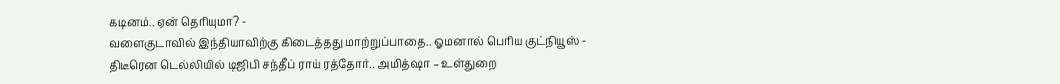கடினம்.. ஏன் தெரியுமா? -
வளைகுடாவில் இந்தியாவிற்கு கிடைத்தது மாற்றுப்பாதை.. ஓமனால் பெரிய குட்நியூஸ் -
திடீரென டெல்லியில் டிஜிபி சந்தீப் ராய் ரத்தோர்.. அமித்ஷா – உள்துறை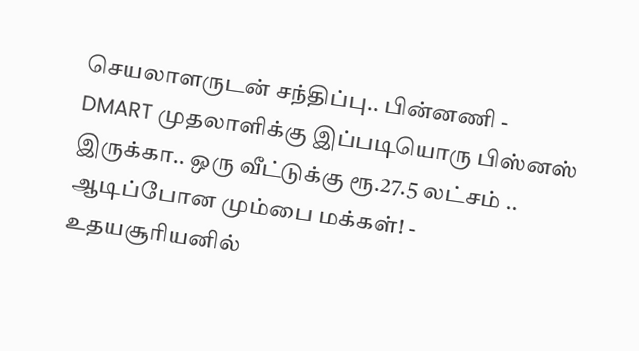செயலாளருடன் சந்திப்பு.. பின்னணி -
DMART முதலாளிக்கு இப்படியொரு பிஸ்னஸ் இருக்கா.. ஒரு வீட்டுக்கு ரூ.27.5 லட்சம் .. ஆடிப்போன மும்பை மக்கள்! -
உதயசூரியனில்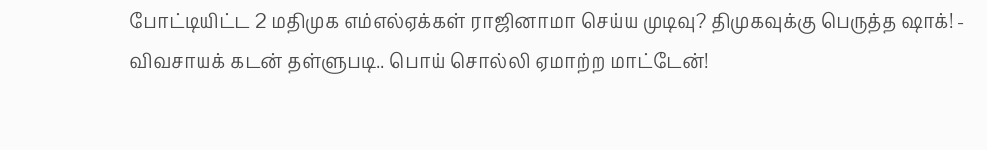போட்டியிட்ட 2 மதிமுக எம்எல்ஏக்கள் ராஜினாமா செய்ய முடிவு? திமுகவுக்கு பெருத்த ஷாக்! -
விவசாயக் கடன் தள்ளுபடி.. பொய் சொல்லி ஏமாற்ற மாட்டேன்!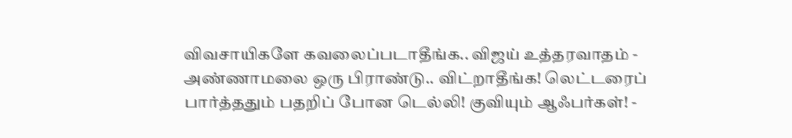விவசாயிகளே கவலைப்படாதீங்க.. விஜய் உத்தரவாதம் -
அண்ணாமலை ஒரு பிராண்டு.. விட்றாதீங்க! லெட்டரைப் பார்த்ததும் பதறிப் போன டெல்லி! குவியும் ஆஃபர்கள்! -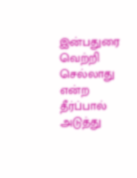இன்பதுரை வெற்றி செல்லாது என்ற தீர்ப்பால் அடுத்து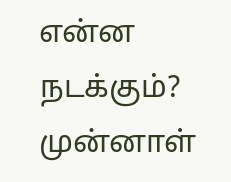என்ன நடக்கும்? முன்னாள்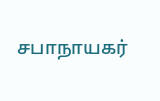சபாநாயகர்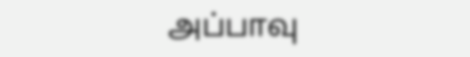அப்பாவு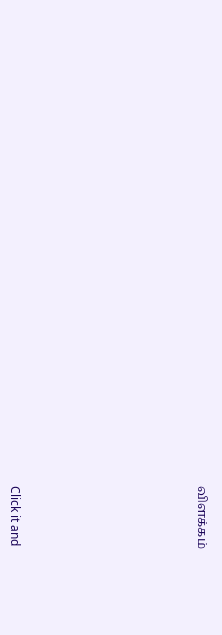விளக்கம்












Click it and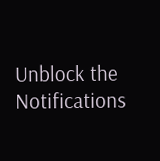Unblock the Notifications